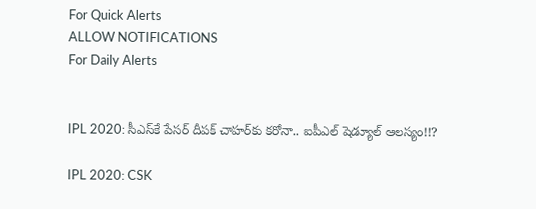For Quick Alerts
ALLOW NOTIFICATIONS
For Daily Alerts


IPL 2020: సీఎస్‌కే పేసర్‌ దీపక్‌ చాహర్‌కు కరోనా.. ఐపీఎల్ షెడ్యూల్‌ ఆలస్యం!!?

IPL 2020: CSK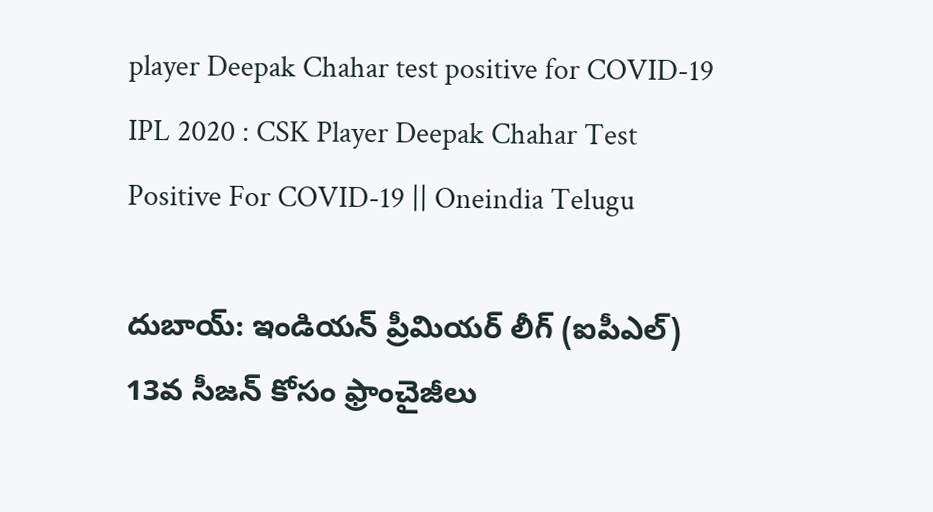player Deepak Chahar test positive for COVID-19
IPL 2020 : CSK Player Deepak Chahar Test Positive For COVID-19 || Oneindia Telugu

దుబాయ్: ఇండియన్‌ ప్రీమియర్‌ లీగ్‌ (ఐపీఎల్‌) 13వ సీజన్‌ కోసం ఫ్రాంచైజీలు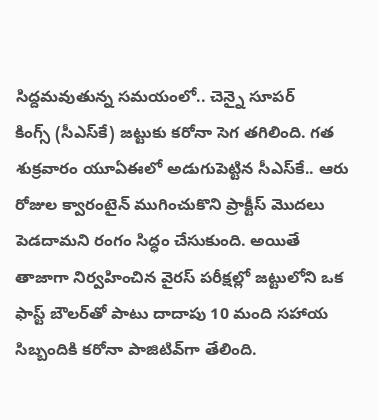సిద్దమవుతున్న సమయంలో.. చెన్నై సూపర్‌ కింగ్స్ ‌(సీఎస్‌కే) జట్టుకు కరోనా సెగ తగిలింది. గత శుక్రవారం యూఏఈలో అడుగుపెట్టిన సీఎస్‌కే.. ఆరు రోజుల క్వారంటైన్‌ ముగించుకొని ప్రాక్టీస్‌ మొదలు పెడదామని రంగం సిద్ధం చేసుకుంది. అయితే తాజాగా నిర్వహించిన వైరస్ పరీక్షల్లో జట్టులోని ఒక ఫాస్ట్‌ బౌలర్‌తో పాటు దాదాపు 10 మంది సహాయ సిబ్బందికి కరోనా పాజిటివ్‌గా తేలింది.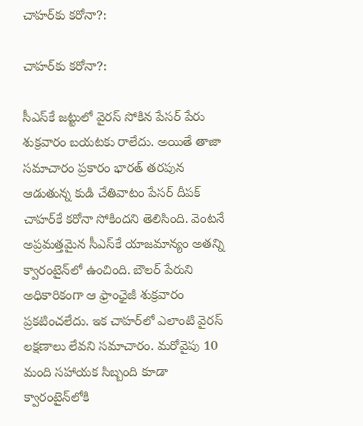చాహర్‌కు కరోనా?:

చాహర్‌కు కరోనా?:

సీఎస్‌కే జట్టులో వైరస్‌ సోకిన పేసర్‌ పేరు శుక్రవారం బయటకు రాలేదు. అయితే తాజా సమాచారం ప్రకారం భారత్‌ తరపున ఆడుతున్న కుడి చేతివాటం పేసర్ దీపక్‌ చాహర్‌కే కరోనా సోకిందని తెలిసింది. వెంటనే అప్రమత్తమైన సీఎస్‌కే యాజమాన్యం అతన్ని క్వారంటైన్‌లో ఉంచింది. బౌలర్‌ పేరుని అధికారికంగా ఆ ఫ్రాంఛైజీ శుక్రవారం ప్రకటించలేదు. ఇక చాహర్‌లో ఎలాంటి వైరస్ లక్షణాలు లేవని సమాచారం. మరోవైపు 10 మంది సహాయక సిబ్బంది కూడా క్వారంటైన్‌లోకి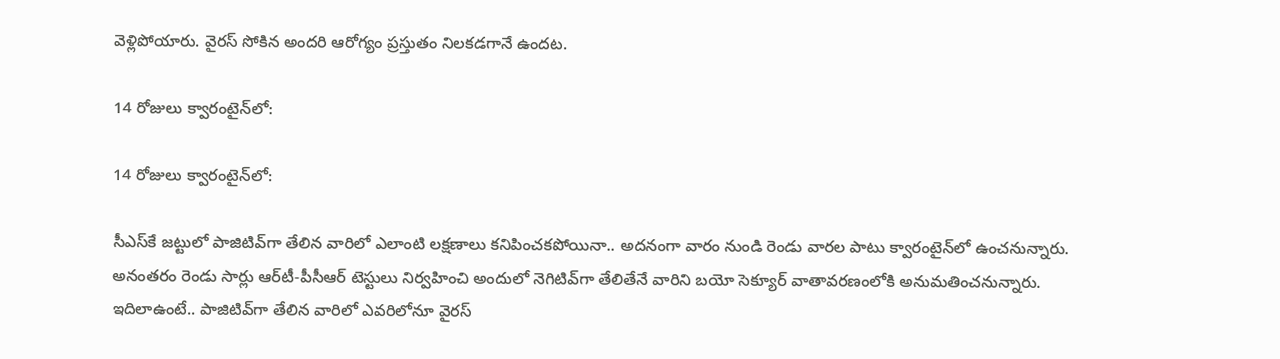వెళ్లిపోయారు. వైరస్ సోకిన అందరి ఆరోగ్యం ప్రస్తుతం నిలకడగానే ఉందట.

14 రోజులు క్వారంటైన్‌లో:

14 రోజులు క్వారంటైన్‌లో:

సీఎస్‌కే జట్టులో పాజిటివ్‌గా తేలిన వారిలో ఎలాంటి లక్షణాలు కనిపించకపోయినా.. అదనంగా వారం నుండి రెండు వారల పాటు క్వారంటైన్‌లో ఉంచనున్నారు. అనంతరం రెండు సార్లు ఆర్‌టీ-పీసీఆర్‌ టెస్టులు నిర్వహించి అందులో నెగిటివ్‌గా తేలితేనే వారిని బయో సెక్యూర్‌ వాతావరణంలోకి అనుమతించనున్నారు. ఇదిలాఉంటే.. పాజిటివ్‌గా తేలిన వారిలో ఎవరిలోనూ వైరస్‌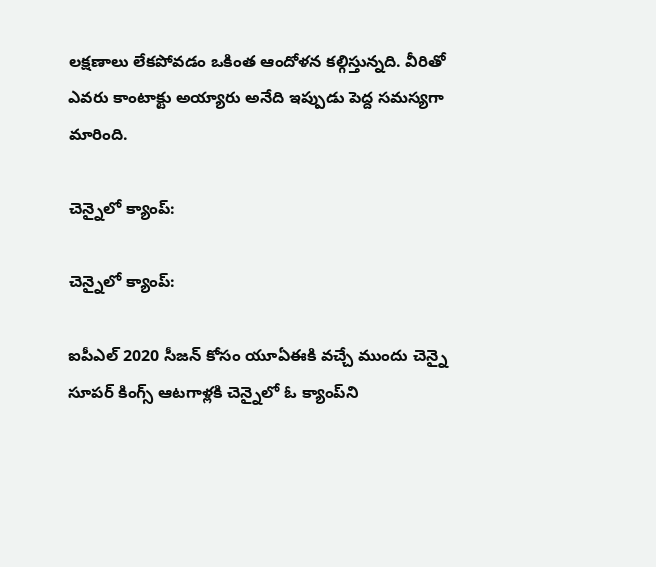లక్షణాలు లేకపోవడం ఒకింత ఆందోళన కల్గిస్తున్నది. వీరితో ఎవరు కాంటాక్టు అయ్యారు అనేది ఇప్పుడు పెద్ద సమస్యగా మారింది.

చెన్నైలో క్యాంప్‌:

చెన్నైలో క్యాంప్‌:

ఐపీఎల్ 2020 సీజన్‌ కోసం యూఏఈకి వచ్చే ముందు చెన్నై సూపర్ కింగ్స్ ఆటగాళ్లకి చెన్నైలో ఓ క్యాంప్‌ని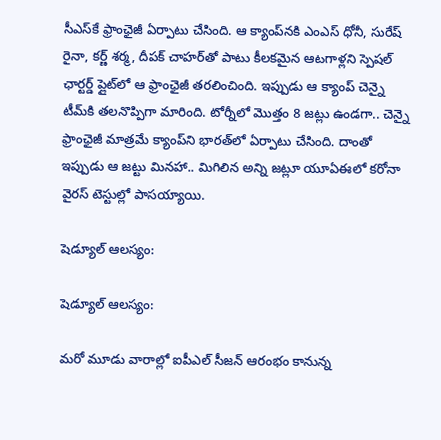సీఎస్‌కే ఫ్రాంఛైజీ ఏర్పాటు చేసింది. ఆ క్యాంప్‌నకి ఎంఎస్ ధోనీ, సురేష్ రైనా, కర్ణ్‌ శర్మ, దీపక్ చాహర్‌తో పాటు కీలకమైన ఆటగాళ్లని స్పెషల్ ఛార్టర్డ్ ప్లైట్‌లో ఆ ఫ్రాంఛైజీ తరలించింది. ఇప్పుడు ఆ క్యాంప్‌ చెన్నై టీమ్‌కి తలనొప్పిగా మారింది. టోర్నీలో మొత్తం 8 జట్లు ఉండగా.. చెన్నై ఫ్రాంఛైజీ మాత్రమే క్యాంప్‌ని భారత్‌లో ఏర్పాటు చేసింది. దాంతో ఇప్పుడు ఆ జట్టు మినహా.. మిగిలిన అన్ని జట్లూ యూఏఈలో కరోనా వైరస్ టెస్టుల్లో పాసయ్యాయి.

షెడ్యూల్ ఆలస్యం:

షెడ్యూల్ ఆలస్యం:

మరో మూడు వారాల్లో ఐపీఎల్‌ సీజన్‌ ఆరంభం కానున్న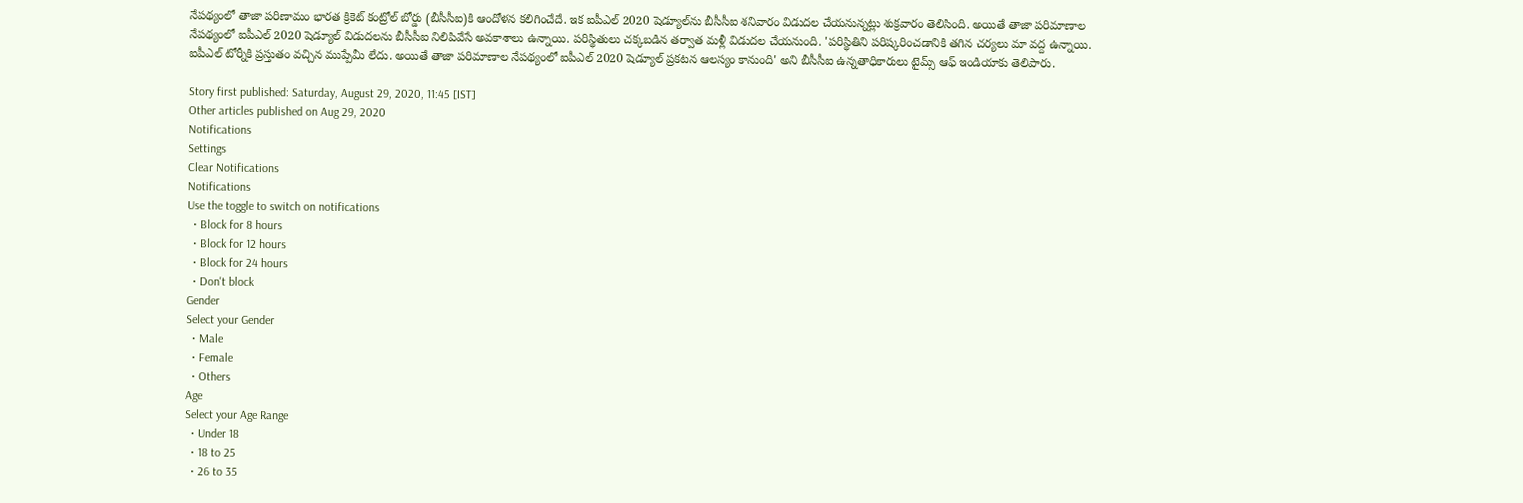నేపథ్యంలో తాజా పరిణామం భారత క్రికెట్ కంట్రోల్ బోర్డు (బీసీసీఐ)కి ఆందోళన కలిగించేదే. ఇక ఐపీఎల్‌ 2020 షెడ్యూల్‌ను బీసీసీఐ శనివారం విడుదల చేయనున్నట్లు శుక్రవారం తెలిసింది. అయితే తాజా పరిమాణాల నేపథ్యంలో ఐపీఎల్‌ 2020 షెడ్యూల్‌ విడుదలను బీసీసీఐ నిలిపివేసే అవకాశాలు ఉన్నాయి. పరిస్థితులు చక్కబడిన తర్వాత మళ్లీ విడుదల చేయనుంది. 'పరిస్థితిని పరిష్కరించడానికి తగిన చర్యలు మా వద్ద ఉన్నాయి. ఐపీఎల్ టోర్నీకి ప్రస్తుతం వచ్చిన ముప్పేమీ లేదు. అయితే తాజా పరిమాణాల నేపథ్యంలో ఐపీఎల్‌ 2020 షెడ్యూల్ ప్రకటన ఆలస్యం కానుంది' అని బీసీసీఐ ఉన్నతాధికారులు టైమ్స్ ఆఫ్ ఇండియాకు తెలిపారు.

Story first published: Saturday, August 29, 2020, 11:45 [IST]
Other articles published on Aug 29, 2020
Notifications
Settings
Clear Notifications
Notifications
Use the toggle to switch on notifications
  • Block for 8 hours
  • Block for 12 hours
  • Block for 24 hours
  • Don't block
Gender
Select your Gender
  • Male
  • Female
  • Others
Age
Select your Age Range
  • Under 18
  • 18 to 25
  • 26 to 35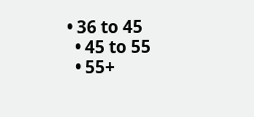• 36 to 45
  • 45 to 55
  • 55+